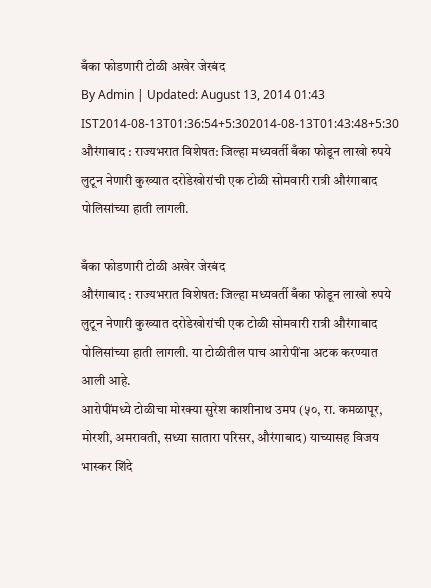बँका फोडणारी टोळी अखेर जेरबंद
By Admin | Updated: August 13, 2014 01:43 IST2014-08-13T01:36:54+5:302014-08-13T01:43:48+5:30
औरंगाबाद : राज्यभरात विशेषत: जिल्हा मध्यवर्ती बँका फोडून लाखो रुपये लुटून नेणारी कुख्यात दरोडेखोरांची एक टोळी सोमवारी रात्री औरंगाबाद पोलिसांच्या हाती लागली.

बँका फोडणारी टोळी अखेर जेरबंद
औरंगाबाद : राज्यभरात विशेषत: जिल्हा मध्यवर्ती बँका फोडून लाखो रुपये लुटून नेणारी कुख्यात दरोडेखोरांची एक टोळी सोमवारी रात्री औरंगाबाद पोलिसांच्या हाती लागली. या टोळीतील पाच आरोपींना अटक करण्यात आली आहे.
आरोपींमध्ये टोळीचा मोरक्या सुरेश काशीनाथ उमप (५०, रा. कमळापूर, मोरशी, अमरावती, सध्या सातारा परिसर, औरंगाबाद) याच्यासह विजय भास्कर शिंदे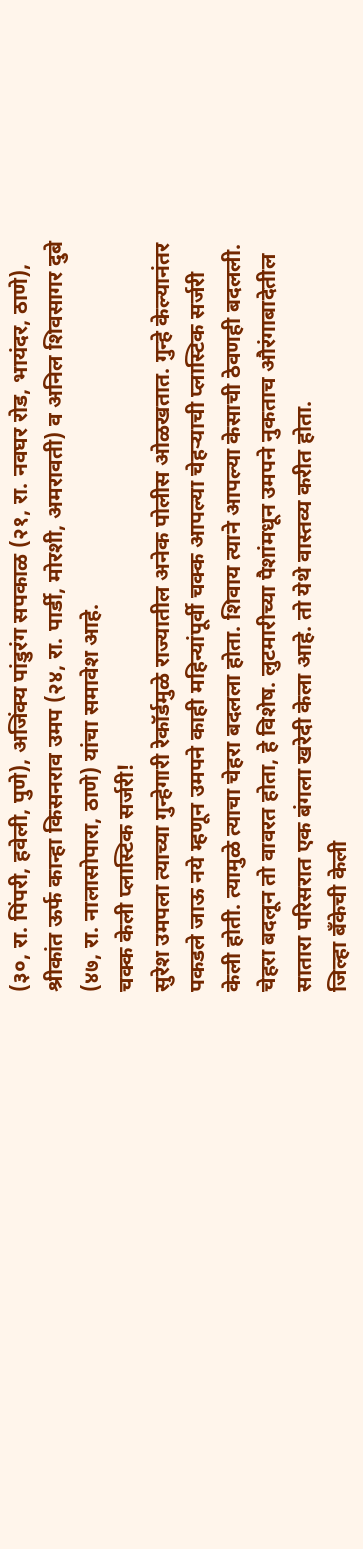(३०, रा. पिंपरी, हवेली, पुणे), अजिंक्य पांडुरंग सपकाळ (२१, रा. नवघर रोड, भायंदर, ठाणे), श्रीकांत ऊर्फ कान्हा किसनराव उमप (२४, रा. पार्डी, मोरशी, अमरावती) व अनिल शिवसागर दुबे (४७, रा. नालासोपारा, ठाणे) यांचा समावेश आहे.
चक्क केली प्लास्टिक सर्जरी!
सुरेश उमपला त्याच्या गुन्हेगारी रेकॉर्डमुळे राज्यातील अनेक पोलीस ओळखतात. गुन्हे केल्यानंतर पकडले जाऊ नये म्हणून उमपने काही महिन्यांपूर्वी चक्क आपल्या चेहऱ्याची प्लास्टिक सर्जरी केली होती. त्यामुळे त्याचा चेहरा बदलला होता. शिवाय त्याने आपल्या केसाची ठेवणही बदलली. चेहरा बदलून तो वावरत होता, हे विशेष. लुटमारीच्या पैशांमधून उमपने नुकताच औरंगाबादेतील सातारा परिसरात एक बंगला खरेदी केला आहे. तो येथे वास्तव्य करीत होता.
जिल्हा बँकेची केली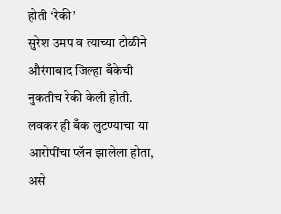होती ‘रेकी’
सुरेश उमप व त्याच्या टोळीने औरंगाबाद जिल्हा बँकेची नुकतीच रेकी केली होती. लवकर ही बँक लुटण्याचा या आरोपींचा प्लॅन झालेला होता, असे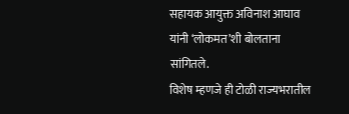सहायक आयुक्त अविनाश आघाव यांनी ‘लोकमत’शी बोलताना सांगितले.
विशेष म्हणजे ही टोळी राज्यभरातील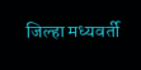जिल्हा मध्यवर्ती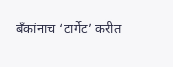बँकांनाच ‘टार्गेट’ करीत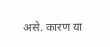असे. कारण या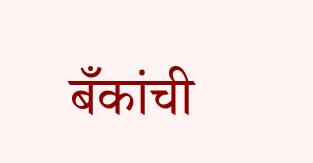बँकांची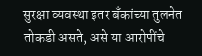सुरक्षा व्यवस्था इतर बँकांच्या तुलनेत तोकडी असते, असे या आरोपींचे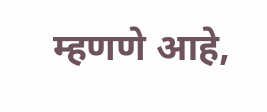म्हणणे आहे,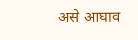असे आघाव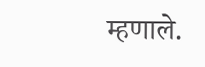म्हणाले.